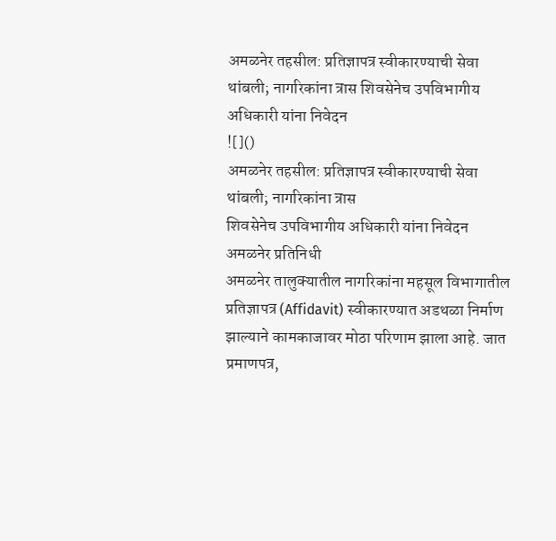अमळनेर तहसील: प्रतिज्ञापत्र स्वीकारण्याची सेवा थांबली; नागरिकांना त्रास शिवसेनेच उपविभागीय अधिकारी यांना निवेदन
![]()
अमळनेर तहसील: प्रतिज्ञापत्र स्वीकारण्याची सेवा थांबली; नागरिकांना त्रास
शिवसेनेच उपविभागीय अधिकारी यांना निवेदन
अमळनेर प्रतिनिधी
अमळनेर तालुक्यातील नागरिकांना महसूल विभागातील प्रतिज्ञापत्र (Affidavit) स्वीकारण्यात अडथळा निर्माण झाल्याने कामकाजावर मोठा परिणाम झाला आहे. जात प्रमाणपत्र,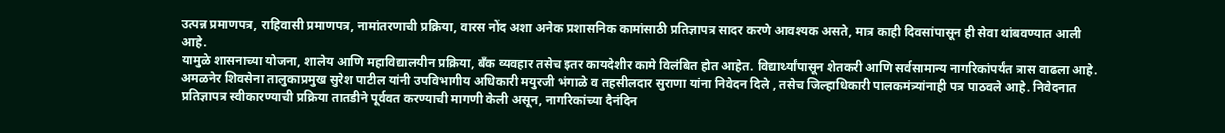उत्पन्न प्रमाणपत्र, राहिवासी प्रमाणपत्र, नामांतरणाची प्रक्रिया, वारस नोंद अशा अनेक प्रशासनिक कामांसाठी प्रतिज्ञापत्र सादर करणे आवश्यक असते, मात्र काही दिवसांपासून ही सेवा थांबवण्यात आली आहे.
यामुळे शासनाच्या योजना, शालेय आणि महाविद्यालयीन प्रक्रिया, बँक व्यवहार तसेच इतर कायदेशीर कामे विलंबित होत आहेत. विद्यार्थ्यांपासून शेतकरी आणि सर्वसामान्य नागरिकांपर्यंत त्रास वाढला आहे.
अमळनेर शिवसेना तालुकाप्रमुख सुरेश पाटील यांनी उपविभागीय अधिकारी मयुरजी भंगाळे व तहसीलदार सुराणा यांना निवेदन दिले , तसेच जिल्हाधिकारी पालकमंत्र्यांनाही पत्र पाठवले आहे. निवेदनात प्रतिज्ञापत्र स्वीकारण्याची प्रक्रिया तातडीने पूर्ववत करण्याची मागणी केली असून, नागरिकांच्या दैनंदिन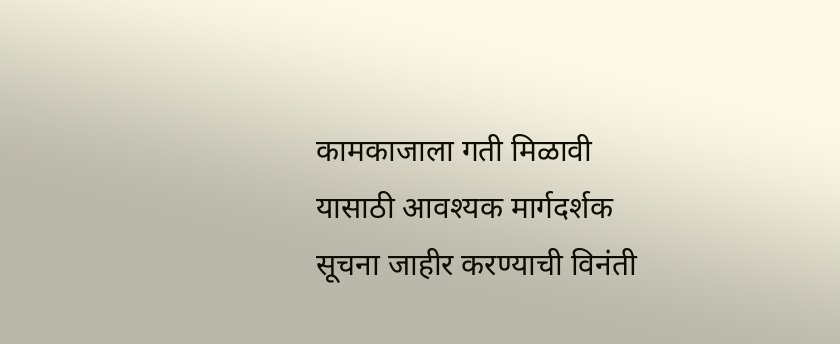कामकाजाला गती मिळावी यासाठी आवश्यक मार्गदर्शक सूचना जाहीर करण्याची विनंती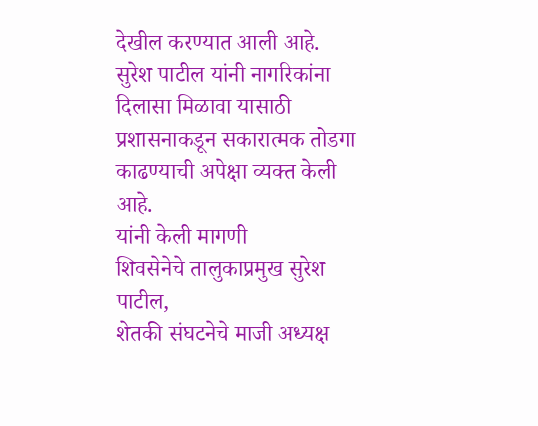देखील करण्यात आली आहे.
सुरेश पाटील यांनी नागरिकांना दिलासा मिळावा यासाठी प्रशासनाकडून सकारात्मक तोडगा काढण्याची अपेक्षा व्यक्त केली आहे.
यांनी केली मागणी
शिवसेनेचे तालुकाप्रमुख सुरेश पाटील,
शेतकी संघटनेचे माजी अध्यक्ष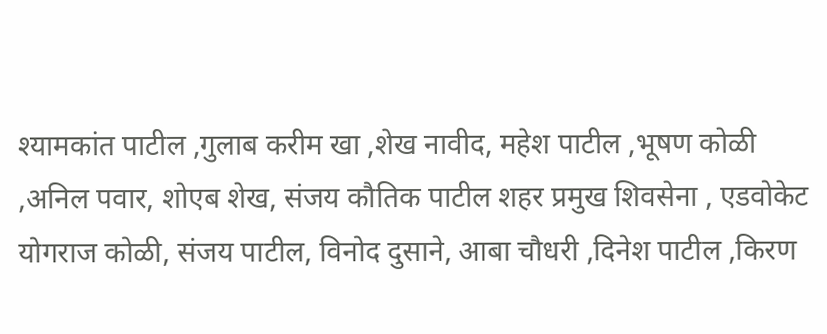श्यामकांत पाटील ,गुलाब करीम खा ,शेख नावीद, महेश पाटील ,भूषण कोळी ,अनिल पवार, शोएब शेख, संजय कौतिक पाटील शहर प्रमुख शिवसेना , एडवोकेट योगराज कोळी, संजय पाटील, विनोद दुसाने, आबा चौधरी ,दिनेश पाटील ,किरण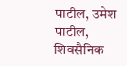पाटील, उमेश पाटील, शिवसैनिक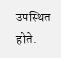उपस्थित होते.